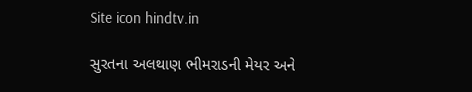Site icon hindtv.in

સુરતના અલથાણ ભીમરાડની મેયર અને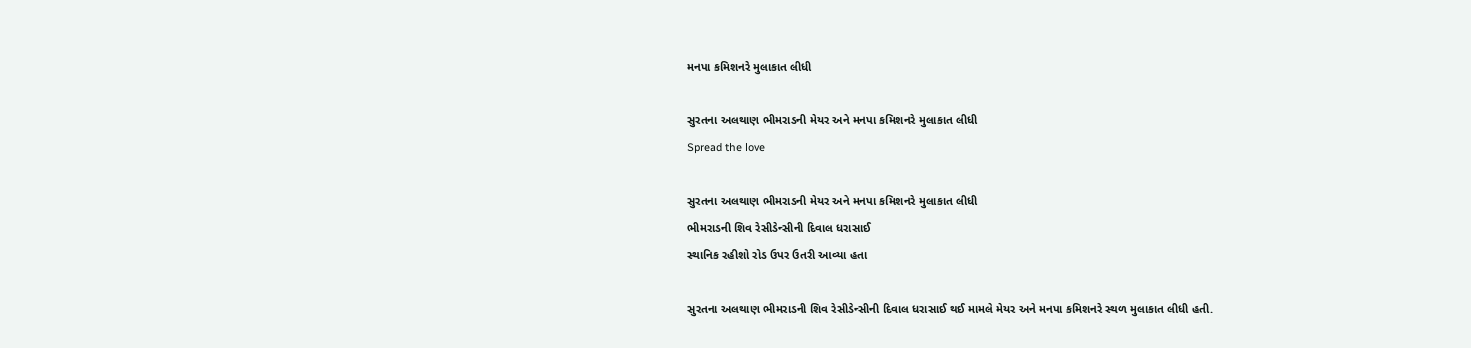મનપા કમિશનરે મુલાકાત લીધી

સુરતના અલથાણ ભીમરાડની મેયર અને મનપા કમિશનરે મુલાકાત લીધી
Spread the love

સુરતના અલથાણ ભીમરાડની મેયર અને મનપા કમિશનરે મુલાકાત લીધી
ભીમરાડની શિવ રેસીડેન્સીની દિવાલ ધરાસાઈ
સ્થાનિક રહીશો રોડ ઉપર ઉતરી આવ્યા હતા

સુરતના અલથાણ ભીમરાડની શિવ રેસીડેન્સીની દિવાલ ધરાસાઈ થઈ મામલે મેયર અને મનપા કમિશનરે સ્થળ મુલાકાત લીધી હતી.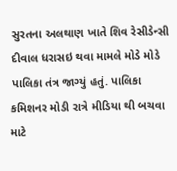સુરતના અલથાણ ખાતે શિવ રેસીડેન્સી દીવાલ ધરાસઇ થવા મામલે મોડે મોડે પાલિકા તંત્ર જાગ્યું હતું. પાલિકા કમિશનર મોડી રાત્રે મીડિયા થી બચવા માટે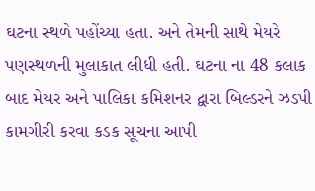ઘટના સ્થળે પહોંચ્યા હતા. અને તેમની સાથે મેયરે પણસ્થળની મુલાકાત લીધી હતી. ઘટના ના 48 કલાક બાદ મેયર અને પાલિકા કમિશનર દ્વારા બિલ્ડરને ઝડપી કામગીરી કરવા કડક સૂચના આપી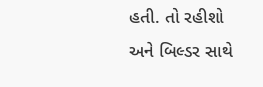હતી. તો રહીશો અને બિલ્ડર સાથે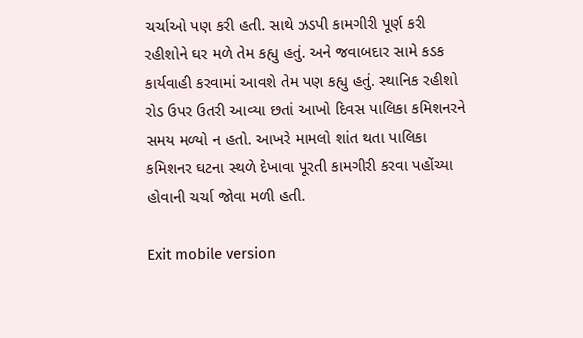ચર્ચાઓ પણ કરી હતી. સાથે ઝડપી કામગીરી પૂર્ણ કરી રહીશોને ઘર મળે તેમ કહ્યુ હતું. અને જવાબદાર સામે કડક કાર્યવાહી કરવામાં આવશે તેમ પણ કહ્યુ હતું. સ્થાનિક રહીશો રોડ ઉપર ઉતરી આવ્યા છતાં આખો દિવસ પાલિકા કમિશનરને સમય મળ્યો ન હતો. આખરે મામલો શાંત થતા પાલિકા કમિશનર ઘટના સ્થળે દેખાવા પૂરતી કામગીરી કરવા પહોંચ્યા હોવાની ચર્ચા જોવા મળી હતી.

Exit mobile version